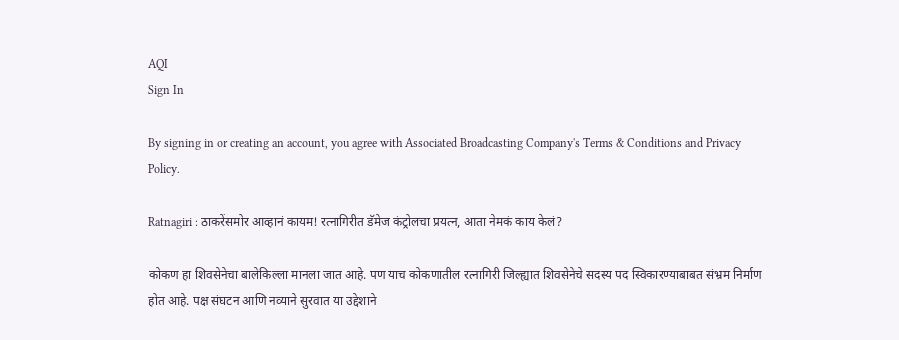AQI
Sign In

By signing in or creating an account, you agree with Associated Broadcasting Company's Terms & Conditions and Privacy Policy.

Ratnagiri : ठाकरेंसमोर आव्हानं कायम! रत्नागिरीत डॅमेज कंट्रोलचा प्रयत्न, आता नेमकं काय केलं?

कोकण हा शिवसेनेचा बालेकिल्ला मानला जात आहे. पण याच कोकणातील रत्नागिरी जिल्ह्यात शिवसेनेचे सदस्य पद स्विकारण्याबाबत संभ्रम निर्माण होत आहे. पक्ष संघटन आणि नव्याने सुरवात या उद्देशाने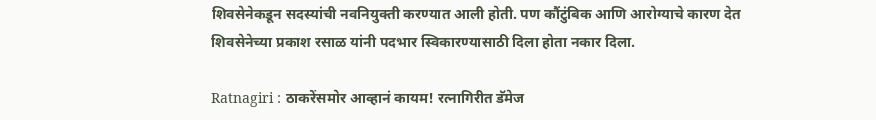शिवसेनेकडून सदस्यांची नवनियुक्ती करण्यात आली होती. पण कौंटुंबिक आणि आरोग्याचे कारण देत शिवसेनेच्या प्रकाश रसाळ यांनी पदभार स्विकारण्यासाठी दिला होता नकार दिला.

Ratnagiri : ठाकरेंसमोर आव्हानं कायम! रत्नागिरीत डॅमेज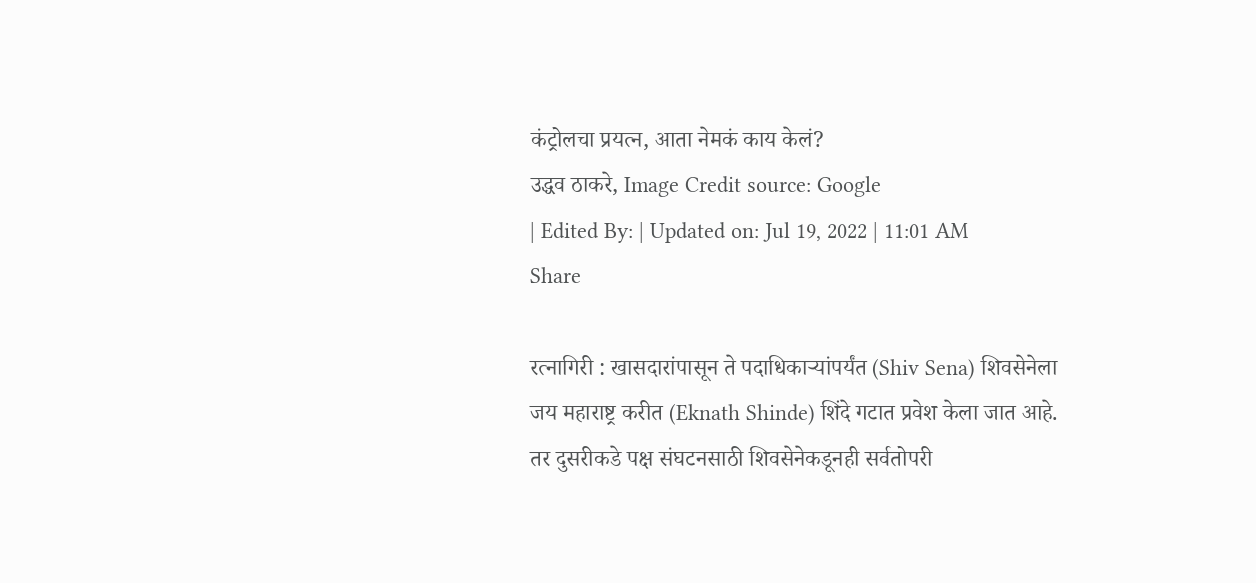कंट्रोलचा प्रयत्न, आता नेमकं काय केलं?
उद्धव ठाकरे, Image Credit source: Google
| Edited By: | Updated on: Jul 19, 2022 | 11:01 AM
Share

रत्नागिरी : खासदारांपासून ते पदाधिकाऱ्यांपर्यंत (Shiv Sena) शिवसेनेला जय महाराष्ट्र करीत (Eknath Shinde) शिंदे गटात प्रवेश केला जात आहे. तर दुसरीकडे पक्ष संघटनसाठी शिवसेनेकडूनही सर्वतोपरी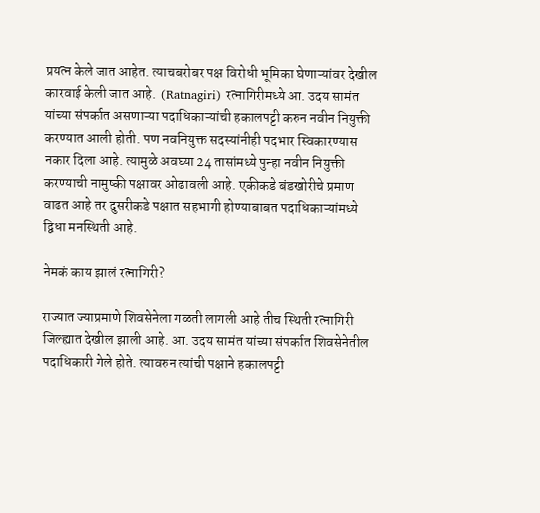प्रयत्न केले जात आहेत. त्याचबरोबर पक्ष विरोधी भूमिका घेणाऱ्यांवर देखील कारवाई केली जात आहे.  (Ratnagiri) रत्नागिरीमध्ये आ. उदय सामंत यांच्या संपर्कात असणाऱ्या पदाधिकाऱ्यांची हकालपट्टी करुन नवीन नियुक्ती करण्यात आली होती. पण नवनियुक्त सदस्यांनीही पदभार स्विकारण्यास नकार दिला आहे. त्यामुळे अवघ्या 24 तासांमध्ये पुन्हा नवीन नियुक्ती करण्याची नामुष्की पक्षावर ओढावली आहे. एकीकडे बंडखोरीचे प्रमाण वाढत आहे तर दुसरीकडे पक्षात सहभागी होण्याबाबत पदाधिकाऱ्यांमध्ये द्विधा मनस्थिती आहे.

नेमकं काय झालं रत्नागिरी?

राज्यात ज्याप्रमाणे शिवसेनेला गळती लागली आहे तीच स्थिती रत्नागिरी जिल्ह्यात देखील झाली आहे. आ. उदय सामंत यांच्या संपर्कात शिवसेनेतील पदाधिकारी गेले होते. त्यावरुन त्यांची पक्षाने हकालपट्टी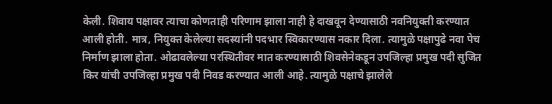केली. शिवाय पक्षावर त्याचा कोणताही परिणाम झाला नाही हे दाखवून देण्यासाठी नवनियुक्ती करण्यात आली होती. मात्र, नियुक्त केलेल्या सदस्यांनी पदभार स्विकारण्यास नकार दिला. त्यामुळे पक्षापुढे नवा पेच निर्माण झाला होता. ओढावलेल्या परस्थितीवर मात करण्यासाठी शिवसेनेकडून उपजिल्हा प्रमुख पदी सुजित किर यांची उपजिल्हा प्रमुख पदी निवड करण्यात आली आहे. त्यामुळे पक्षाचे झालेले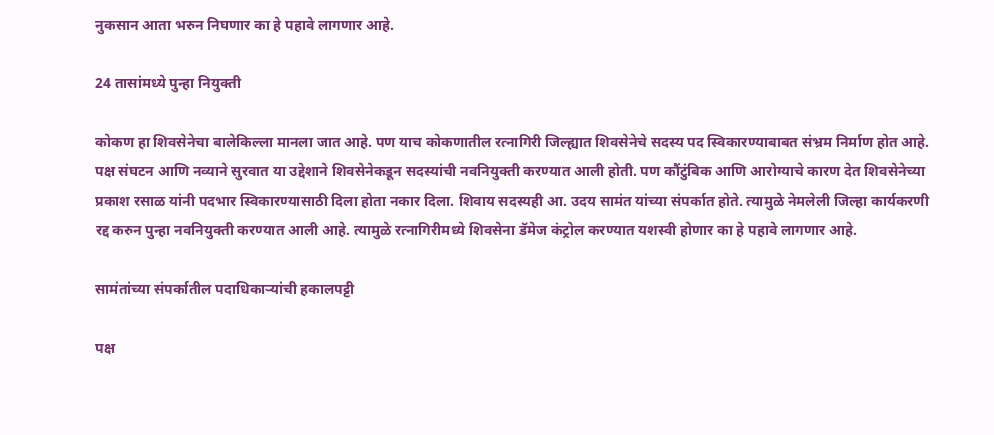नुकसान आता भरुन निघणार का हे पहावे लागणार आहे.

24 तासांमध्ये पुन्हा नियुक्ती

कोकण हा शिवसेनेचा बालेकिल्ला मानला जात आहे. पण याच कोकणातील रत्नागिरी जिल्ह्यात शिवसेनेचे सदस्य पद स्विकारण्याबाबत संभ्रम निर्माण होत आहे. पक्ष संघटन आणि नव्याने सुरवात या उद्देशाने शिवसेनेकडून सदस्यांची नवनियुक्ती करण्यात आली होती. पण कौंटुंबिक आणि आरोग्याचे कारण देत शिवसेनेच्या प्रकाश रसाळ यांनी पदभार स्विकारण्यासाठी दिला होता नकार दिला. शिवाय सदस्यही आ. उदय सामंत यांच्या संपर्कात होते. त्यामुळे नेमलेली जिल्हा कार्यकरणी रद्द करुन पुन्हा नवनियुक्ती करण्यात आली आहे. त्यामुळे रत्नागिरीमध्ये शिवसेना डॅमेज कंट्रोल करण्यात यशस्वी होणार का हे पहावे लागणार आहे.

सामंतांच्या संपर्कातील पदाधिकाऱ्यांची हकालपट्टी

पक्ष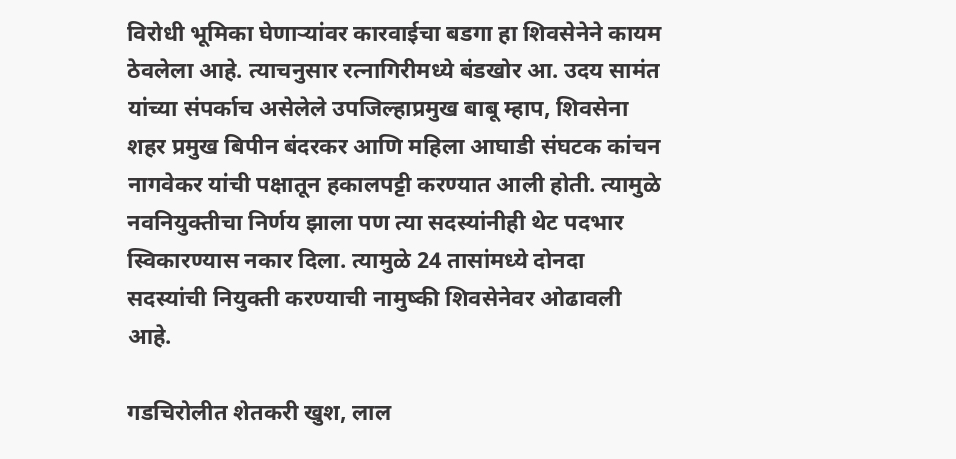विरोधी भूमिका घेणाऱ्यांवर कारवाईचा बडगा हा शिवसेनेने कायम ठेवलेला आहे. त्याचनुसार रत्नागिरीमध्ये बंडखोर आ. उदय सामंत यांच्या संपर्काच असेलेले उपजिल्हाप्रमुख बाबू म्हाप, शिवसेना शहर प्रमुख बिपीन बंदरकर आणि महिला आघाडी संघटक कांचन नागवेकर यांची पक्षातून हकालपट्टी करण्यात आली होती. त्यामुळे नवनियुक्तीचा निर्णय झाला पण त्या सदस्यांनीही थेट पदभार स्विकारण्यास नकार दिला. त्यामुळे 24 तासांमध्ये दोनदा सदस्यांची नियुक्ती करण्याची नामुष्की शिवसेनेवर ओढावली आहे.

गडचिरोलीत शेतकरी खुश, लाल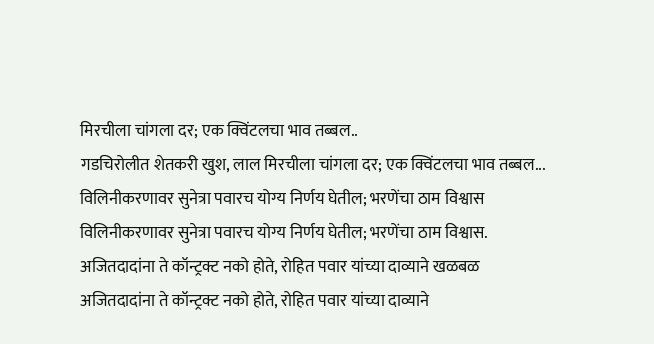मिरचीला चांगला दर; एक क्विंटलचा भाव तब्बल..
गडचिरोलीत शेतकरी खुश, लाल मिरचीला चांगला दर; एक क्विंटलचा भाव तब्बल...
विलिनीकरणावर सुनेत्रा पवारच योग्य निर्णय घेतील; भरणेंचा ठाम विश्वास
विलिनीकरणावर सुनेत्रा पवारच योग्य निर्णय घेतील; भरणेंचा ठाम विश्वास.
अजितदादांना ते कॉन्ट्रक्ट नको होते, रोहित पवार यांच्या दाव्याने खळबळ
अजितदादांना ते कॉन्ट्रक्ट नको होते, रोहित पवार यांच्या दाव्याने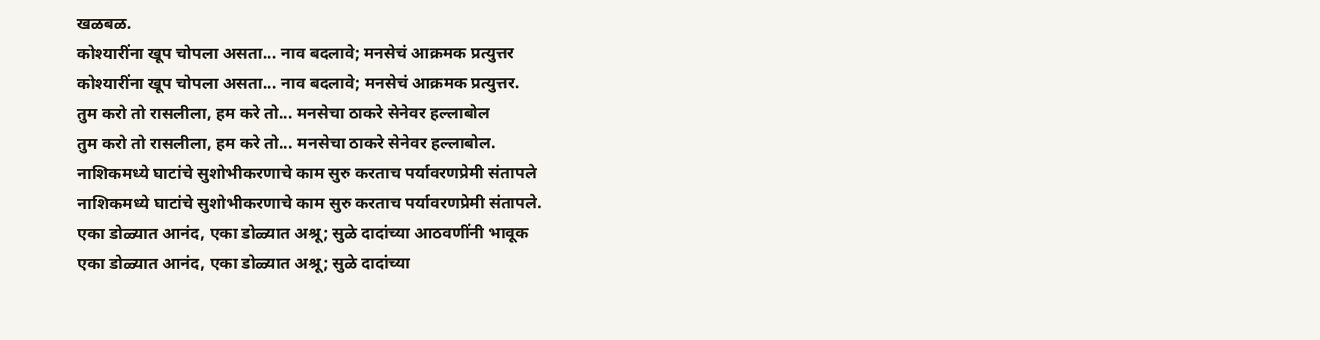खळबळ.
कोश्यारींना खूप चोपला असता... नाव बदलावे; मनसेचं आक्रमक प्रत्युत्तर
कोश्यारींना खूप चोपला असता... नाव बदलावे; मनसेचं आक्रमक प्रत्युत्तर.
तुम करो तो रासलीला, हम करे तो... मनसेचा ठाकरे सेनेवर हल्लाबोल
तुम करो तो रासलीला, हम करे तो... मनसेचा ठाकरे सेनेवर हल्लाबोल.
नाशिकमध्ये घाटांचे सुशोभीकरणाचे काम सुरु करताच पर्यावरणप्रेमी संतापले
नाशिकमध्ये घाटांचे सुशोभीकरणाचे काम सुरु करताच पर्यावरणप्रेमी संतापले.
एका डोळ्यात आनंद, एका डोळ्यात अश्रू; सुळे दादांच्या आठवणींनी भावूक
एका डोळ्यात आनंद, एका डोळ्यात अश्रू; सुळे दादांच्या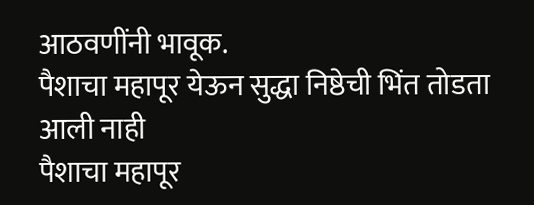आठवणींनी भावूक.
पैशाचा महापूर येऊन सुद्धा निष्ठेची भिंत तोडता आली नाही
पैशाचा महापूर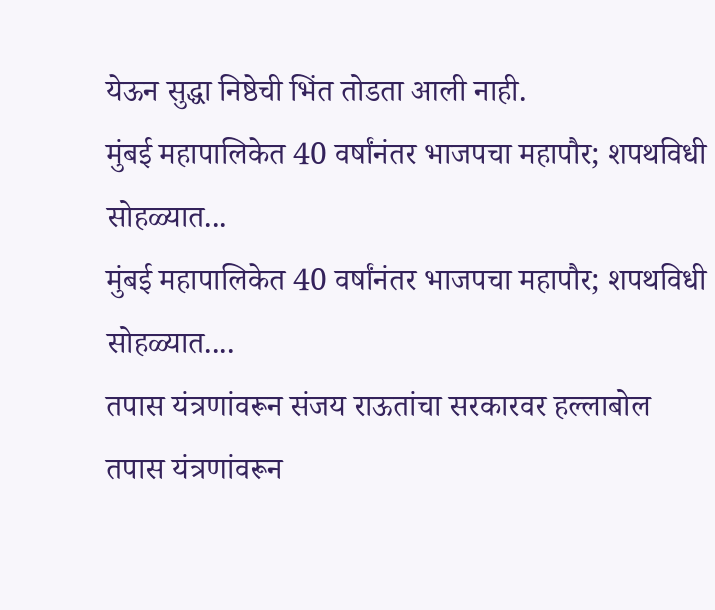येऊन सुद्धा निष्ठेची भिंत तोडता आली नाही.
मुंबई महापालिकेत 40 वर्षांनंतर भाजपचा महापौर; शपथविधी सोहळ्यात...
मुंबई महापालिकेत 40 वर्षांनंतर भाजपचा महापौर; शपथविधी सोहळ्यात....
तपास यंत्रणांवरून संजय राऊतांचा सरकारवर हल्लाबोल
तपास यंत्रणांवरून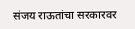संजय राऊतांचा सरकारवर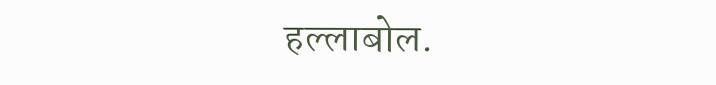हल्लाबोल.